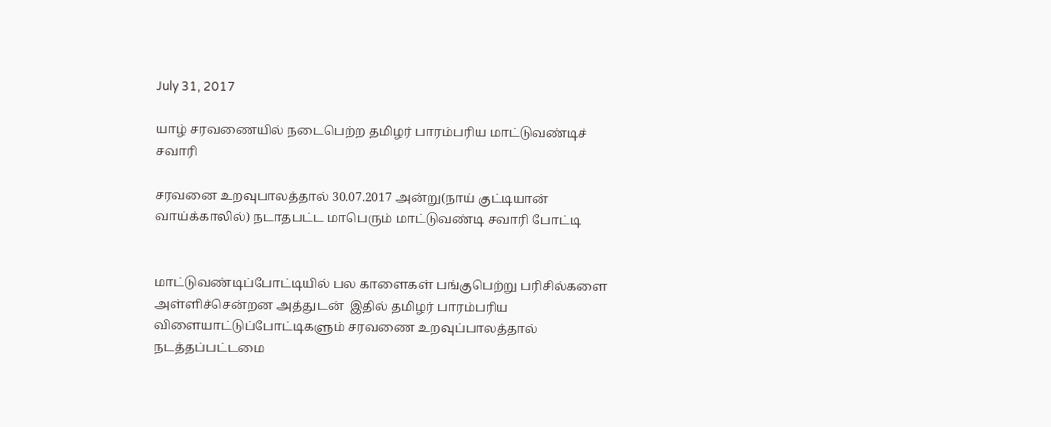July 31, 2017

யாழ் சரவணையில் நடைபெற்ற தமிழர் பாரம்பரிய மாட்டுவண்டிச் சவாரி

சரவனை உறவுபாலத்தால் 30.07.2017 அன்று(நாய் குட்டியான் வாய்க்காலில்) நடாதபட்ட மாபெரும் மாட்டுவண்டி சவாரி போட்டி


மாட்டுவண்டிப்போட்டியில் பல காளைகள் பங்குபெற்று பரிசில்களை அள்ளிச்சென்றன அத்துடன்  இதில் தமிழர் பாரம்பரிய விளையாட்டுப்போட்டிகளும் சரவணை உறவுப்பாலத்தால் நடத்தப்பட்டமை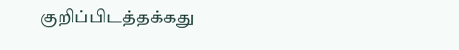குறிப்பிடத்தக்கது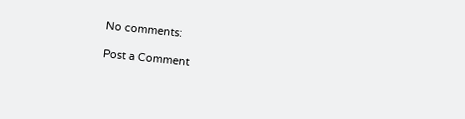No comments:

Post a Comment